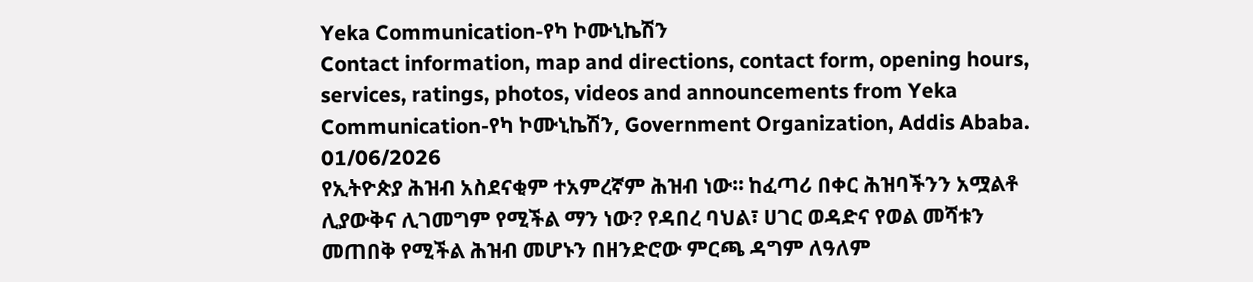Yeka Communication-የካ ኮሙኒኬሽን
Contact information, map and directions, contact form, opening hours, services, ratings, photos, videos and announcements from Yeka Communication-የካ ኮሙኒኬሽን, Government Organization, Addis Ababa.
01/06/2026
የኢትዮጵያ ሕዝብ አስደናቂም ተአምረኛም ሕዝብ ነው። ከፈጣሪ በቀር ሕዝባችንን አሟልቶ ሊያውቅና ሊገመግም የሚችል ማን ነው? የዳበረ ባህል፣ ሀገር ወዳድና የወል መሻቱን መጠበቅ የሚችል ሕዝብ መሆኑን በዘንድሮው ምርጫ ዳግም ለዓለም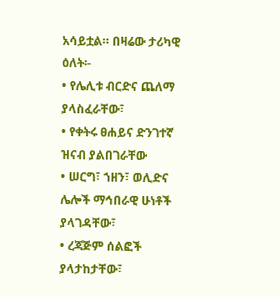አሳይቷል። በዛሬው ታሪካዊ ዕለት፡-
• የሌሊቱ ብርድና ጨለማ ያላስፈራቸው፣
• የቀትሩ ፀሐይና ድንገተኛ ዝናብ ያልበገራቸው
• ሠርግ፣ ኀዘን፣ ወሊድና ሌሎች ማኅበራዊ ሁነቶች ያላገዳቸው፣
• ረጃጅም ሰልፎች ያላታከታቸው፣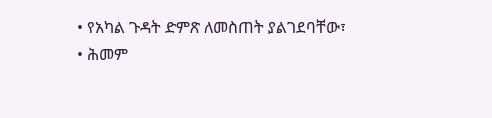• የአካል ጉዳት ድምጽ ለመስጠት ያልገደባቸው፣
• ሕመም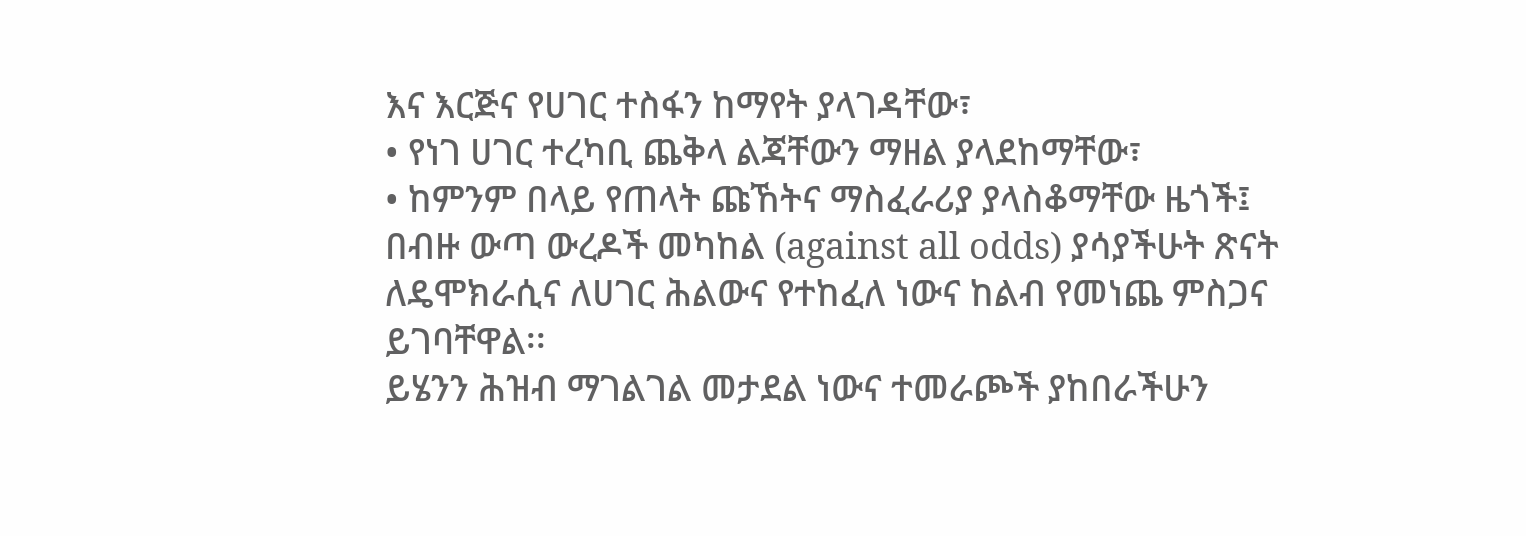እና እርጅና የሀገር ተስፋን ከማየት ያላገዳቸው፣
• የነገ ሀገር ተረካቢ ጨቅላ ልጃቸውን ማዘል ያላደከማቸው፣
• ከምንም በላይ የጠላት ጩኸትና ማስፈራሪያ ያላስቆማቸው ዜጎች፤
በብዙ ውጣ ውረዶች መካከል (against all odds) ያሳያችሁት ጽናት ለዴሞክራሲና ለሀገር ሕልውና የተከፈለ ነውና ከልብ የመነጨ ምስጋና ይገባቸዋል፡፡
ይሄንን ሕዝብ ማገልገል መታደል ነውና ተመራጮች ያከበራችሁን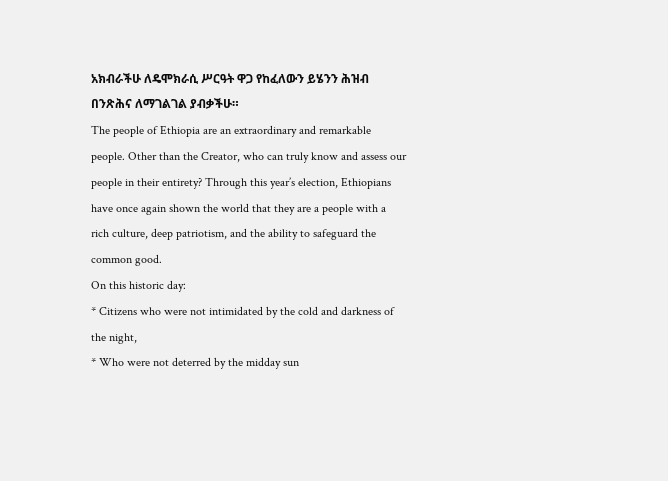አክብራችሁ ለዴሞክራሲ ሥርዓት ዋጋ የከፈለውን ይሄንን ሕዝብ በንጽሕና ለማገልገል ያብቃችሁ።
The people of Ethiopia are an extraordinary and remarkable people. Other than the Creator, who can truly know and assess our people in their entirety? Through this year’s election, Ethiopians have once again shown the world that they are a people with a rich culture, deep patriotism, and the ability to safeguard the common good.
On this historic day:
* Citizens who were not intimidated by the cold and darkness of the night,
* Who were not deterred by the midday sun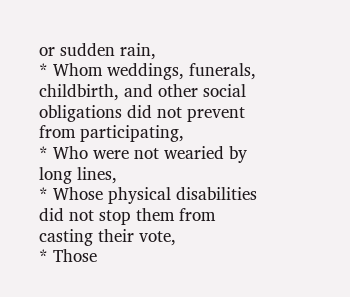or sudden rain,
* Whom weddings, funerals, childbirth, and other social obligations did not prevent from participating,
* Who were not wearied by long lines,
* Whose physical disabilities did not stop them from casting their vote,
* Those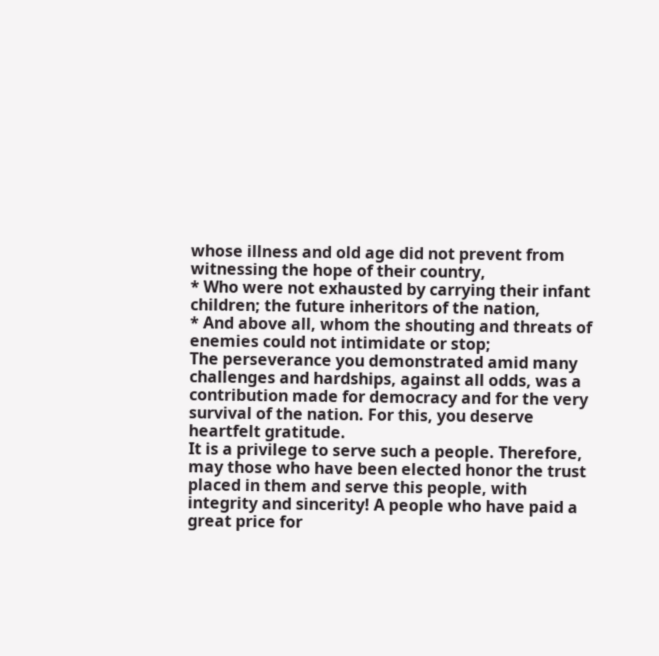whose illness and old age did not prevent from witnessing the hope of their country,
* Who were not exhausted by carrying their infant children; the future inheritors of the nation,
* And above all, whom the shouting and threats of enemies could not intimidate or stop;
The perseverance you demonstrated amid many challenges and hardships, against all odds, was a contribution made for democracy and for the very survival of the nation. For this, you deserve heartfelt gratitude.
It is a privilege to serve such a people. Therefore, may those who have been elected honor the trust placed in them and serve this people, with integrity and sincerity! A people who have paid a great price for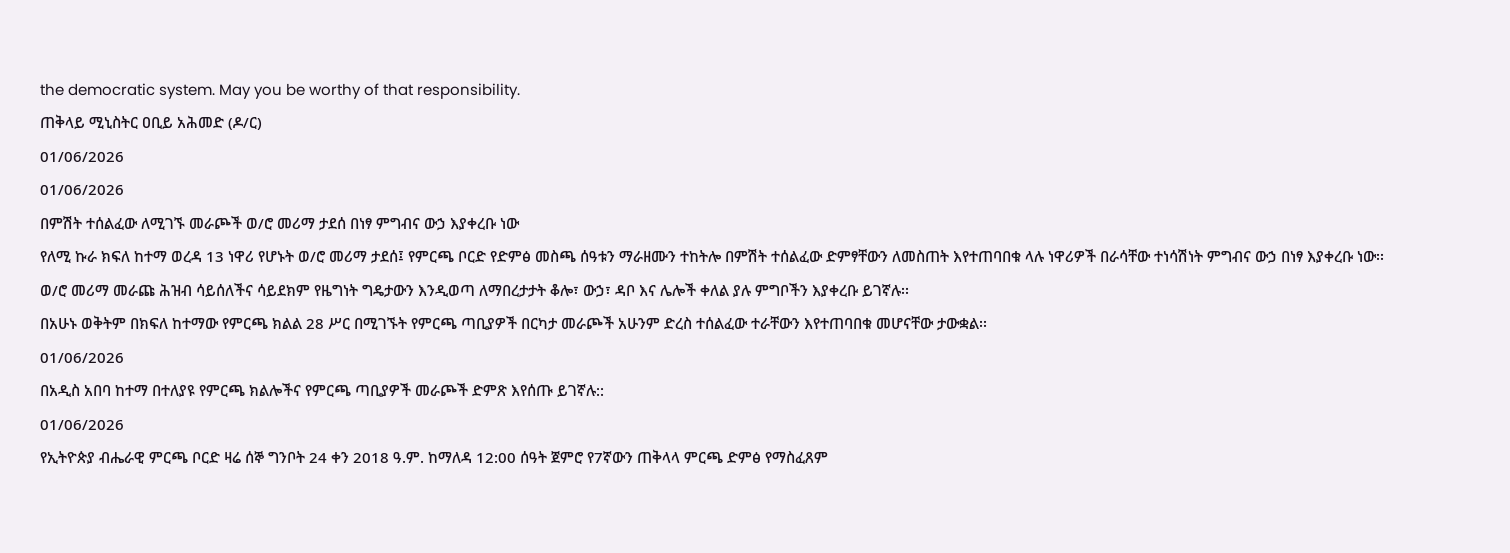the democratic system. May you be worthy of that responsibility.
ጠቅላይ ሚኒስትር ዐቢይ አሕመድ (ዶ/ር)
01/06/2026
01/06/2026
በምሽት ተሰልፈው ለሚገኙ መራጮች ወ/ሮ መሪማ ታደሰ በነፃ ምግብና ውኃ እያቀረቡ ነው
የለሚ ኩራ ክፍለ ከተማ ወረዳ 13 ነዋሪ የሆኑት ወ/ሮ መሪማ ታደሰ፤ የምርጫ ቦርድ የድምፅ መስጫ ሰዓቱን ማራዘሙን ተከትሎ በምሽት ተሰልፈው ድምፃቸውን ለመስጠት እየተጠባበቁ ላሉ ነዋሪዎች በራሳቸው ተነሳሽነት ምግብና ውኃ በነፃ እያቀረቡ ነው፡፡
ወ/ሮ መሪማ መራጩ ሕዝብ ሳይሰለችና ሳይደክም የዜግነት ግዴታውን እንዲወጣ ለማበረታታት ቆሎ፣ ውኃ፣ ዳቦ እና ሌሎች ቀለል ያሉ ምግቦችን እያቀረቡ ይገኛሉ፡፡
በአሁኑ ወቅትም በክፍለ ከተማው የምርጫ ክልል 28 ሥር በሚገኙት የምርጫ ጣቢያዎች በርካታ መራጮች አሁንም ድረስ ተሰልፈው ተራቸውን እየተጠባበቁ መሆናቸው ታውቋል፡፡
01/06/2026
በአዲስ አበባ ከተማ በተለያዩ የምርጫ ክልሎችና የምርጫ ጣቢያዎች መራጮች ድምጽ እየሰጡ ይገኛሉ::
01/06/2026
የኢትዮጵያ ብሔራዊ ምርጫ ቦርድ ዛሬ ሰኞ ግንቦት 24 ቀን 2018 ዓ.ም. ከማለዳ 12:00 ሰዓት ጀምሮ የ7ኛውን ጠቅላላ ምርጫ ድምፅ የማስፈጸም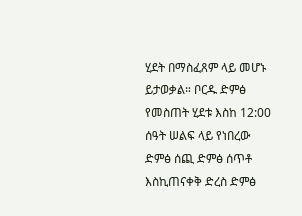ሂደት በማስፈጸም ላይ መሆኑ ይታወቃል። ቦርዱ ድምፅ የመስጠት ሂደቱ እስከ 12:00 ሰዓት ሠልፍ ላይ የነበረው ድምፅ ሰጪ ድምፅ ሰጥቶ እስኪጠናቀቅ ድረስ ድምፅ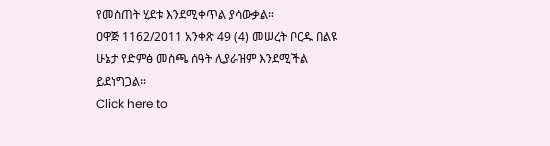የመስጠት ሂደቱ እንደሚቀጥል ያሳውቃል።
ዐዋጅ 1162/2011 አንቀጽ 49 (4) መሠረት ቦርዱ በልዩ ሁኔታ የድምፅ መስጫ ሰዓት ሊያራዝም እንደሚችል ይደነግጋል።
Click here to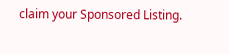claim your Sponsored Listing.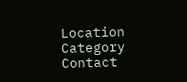Location
Category
Contact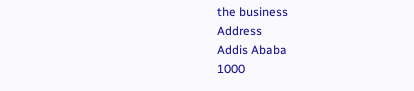the business
Address
Addis Ababa
1000